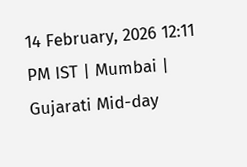14 February, 2026 12:11 PM IST | Mumbai | Gujarati Mid-day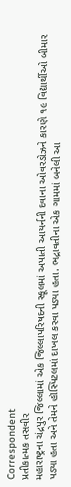Correspondent
પ્રતીકાત્મક તસવીર
મહારાષ્ટ્રના ચંદ્રપુર જિલ્લામાં એક જિલ્લાપરિષદની સ્કૂલમાં અપાતી આયર્નની દવાના ઓવરડોઝને કારણે ૧૯ વિદ્યાર્થીઓ બીમાર પડ્યા હતા અને તેમને હૉસ્પિટલમાં દાખલ કરવા પડ્યા હતા. ભદ્રાવતીના એક ગામમાં બનેલી આ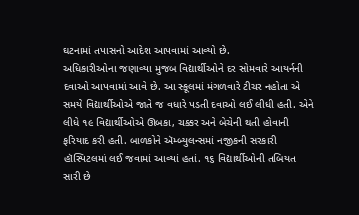ઘટનામાં તપાસનો આદેશ આપવામાં આવ્યો છે.
અધિકારીઓના જણાવ્યા મુજબ વિદ્યાર્થીઓને દર સોમવારે આયર્નની દવાઓ આપવામાં આવે છે. આ સ્કૂલમાં મંગળવારે ટીચર નહોતા એ સમયે વિદ્યાર્થીઓએ જાતે જ વધારે પડતી દવાઓ લઈ લીધી હતી. એને લીધે ૧૯ વિદ્યાર્થીઓએ ઊબકા, ચક્કર અને બેચેની થતી હોવાની ફરિયાદ કરી હતી. બાળકોને ઍમ્બ્યુલન્સમાં નજીકની સરકારી હૉસ્પિટલમાં લઈ જવામાં આવ્યાં હતાં. ૧૬ વિદ્યાર્થીઓની તબિયત સારી છે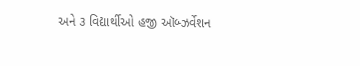અને ૩ વિદ્યાર્થીઓ હજી ઑબ્ઝર્વેશન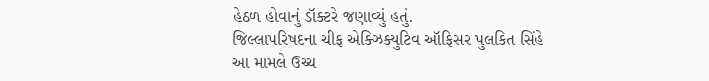હેઠળ હોવાનું ડૉક્ટરે જણાવ્યું હતું.
જિલ્લાપરિષદના ચીફ એક્ઝિક્યુટિવ ઑફિસર પુલકિત સિંહે આ મામલે ઉચ્ચ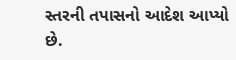સ્તરની તપાસનો આદેશ આપ્યો છે.